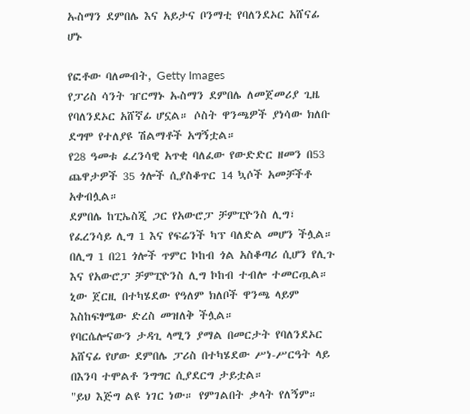ኡስማን ደምበሌ እና አይታና ቦንማቲ የባለንደኦር አሸናፊ ሆኑ

የፎቶው ባለመብት, Getty Images
የፓሪስ ሳንት ዠርማኑ ኡስማን ደምበሌ ለመጀመሪያ ጊዜ የባለንደኦር አሸኛፊ ሆኗል። ሶስት ዋንጫዎች ያነሳው ክለቡ ደግሞ የተለያዩ ሽልማቶች አግኝቷል።
የ28 ዓመቱ ፈረንሳዊ አጥቂ ባለፈው የውድድር ዘመን በ53 ጨዋታዎች 35 ጎሎች ሲያስቆጥር 14 ኳሶች አመቻችቶ አቀብሏል።
ደምበሌ ከፒኤስጂ ጋር የአውሮፓ ቻምፒዮንስ ሊግ፣ የፈረንሳይ ሊግ 1 እና የፍሬንች ካፕ ባለድል መሆን ችሏል።
በሊግ 1 በ21 ጎሎች ጥምር ኮከብ ጎል አስቆጣሪ ሲሆን የሊጉ እና የአውሮፓ ቻምፒዮንስ ሊግ ኮከብ ተብሎ ተመርጧል።
ኒው ጀርዚ በተካሄደው የዓለም ክለቦች ዋንጫ ላይም እስከፍፃሜው ድረስ መዝለቅ ችሏል።
የባርሴሎናውን ታዳጊ ላሚን ያማል በመርታት የባለንደኦር አሸናፊ የሆው ደምበሌ ፓሪስ በተካሄደው ሥነ-ሥርዓት ላይ በእንባ ተሞልቶ ንግግር ሲያደርግ ታይቷል።
"ይህ እጅግ ልዩ ነገር ነው። የምገልበት ቃላት የለኝም።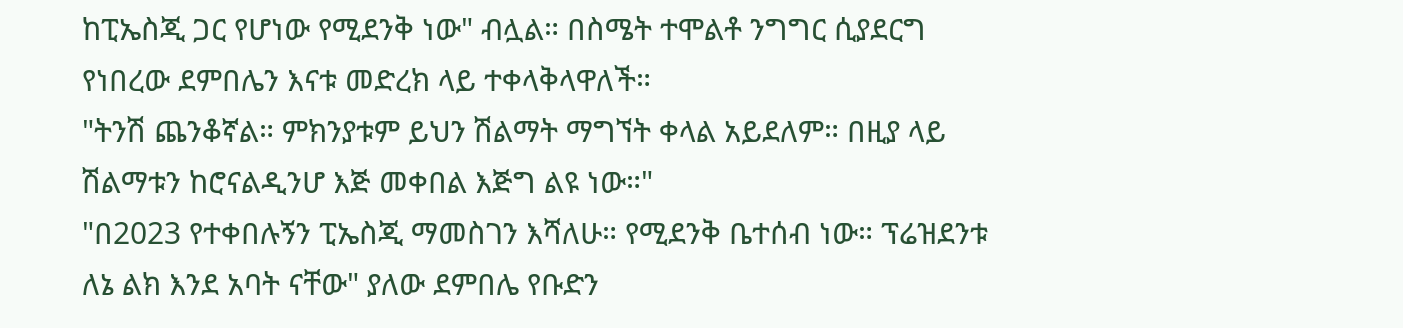ከፒኤስጂ ጋር የሆነው የሚደንቅ ነው" ብሏል። በስሜት ተሞልቶ ንግግር ሲያደርግ የነበረው ደምበሌን እናቱ መድረክ ላይ ተቀላቅላዋለች።
"ትንሽ ጨንቆኛል። ምክንያቱም ይህን ሽልማት ማግኘት ቀላል አይደለም። በዚያ ላይ ሽልማቱን ከሮናልዲንሆ እጅ መቀበል እጅግ ልዩ ነው።"
"በ2023 የተቀበሉኝን ፒኤስጂ ማመስገን እሻለሁ። የሚደንቅ ቤተሰብ ነው። ፕሬዝደንቱ ለኔ ልክ እንደ አባት ናቸው" ያለው ደምበሌ የቡድን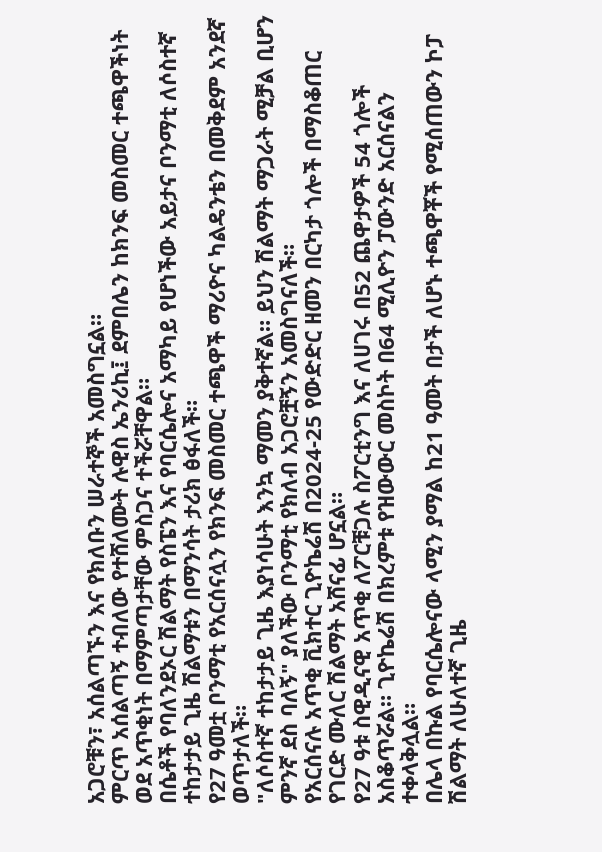አጋሮቹን፣ አሰልጣኙን እና የክለቡን ሠራተኞች አመስግኗል።
ምርጥ አሰልጣኝ ተብለው የተሸለሙት ሉዊስ ኤንሪኪ፤ ደምበሌን ከክንፍ መስመር ተጫዋችነት ወደ አጥቂነት በማምጣታቸው ምስጋና ተችሯቸዋል።
በሴቶች የባለንደኦር ሽልማት የስፔን እና የባርሴሎና አማካይ የሆነችው አይታና ቦንማቲ ለሶስተኛ ተከታታይ ጊዜ ሽልማቱን በማንሳት ታሪክ ፅፋለች።
የ27 ዓመቷ ቦንማቲ የአርሰናሏን የክንፍ መስመር ተጫዋች ማሪዮና ካልዴንቴን በመቅደም አንደኛ ወጥታለች።
"ለሶስተኛ ተከታታይ ጊዜ እያነሳሁት እንኳ ማመን ያቅተኛል። ይህን ሽልማት ማጋራት ሚቻል ቢሆን ምንኛ ደስ ባለኝ" ያለችው ቦንማቲ የክለብ አጋሮቿኝን አመስግናለች።
የአርሰናሉ አጥቂ ቪክተር ጊዮኬሬሽ በ2024-25 የውድድር ዘመን በርካታ ጎሎች በማስቆጠር የገርድ ሙለር ሽልማት አሸናፊ ሆኗል።
የ27 ዓቱ ስዊዲናዊ አጥቂ ለፖርቹጋሉ ስፖርቲንግ እና ለሀገሩ በ52 ጨዋታዎች 54 ጎሎች አስቆጥሯል። ጊዮኬሬሽ በክረምቱ የዝውውር መስኮት በ64 ሚሊዮን ፓውንድ አርሰናልን ተቀላቅሏል።
በሌላ በኩል የባርሴሎናው ላሚን ያማል ከ21 ዓመት በታች ለሆኑ ተጫዋቾች የሚሰጠውን ኮፓ ሽልማት ለሁለተኛ ጊዜ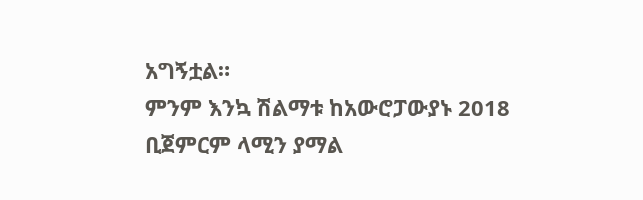አግኝቷል።
ምንም እንኳ ሽልማቱ ከአውሮፓውያኑ 2018 ቢጀምርም ላሚን ያማል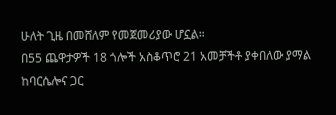ሁለት ጊዜ በመሸለም የመጀመሪያው ሆኗል።
በ55 ጨዋታዎች 18 ጎሎች አስቆጥሮ 21 አመቻችቶ ያቀበለው ያማል ከባርሴሎና ጋር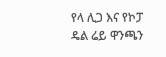የላ ሊጋ እና የኮፓ ዴል ሬይ ዋንጫን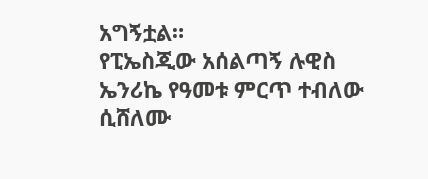አግኝቷል።
የፒኤስጂው አሰልጣኝ ሉዊስ ኤንሪኬ የዓመቱ ምርጥ ተብለው ሲሸለሙ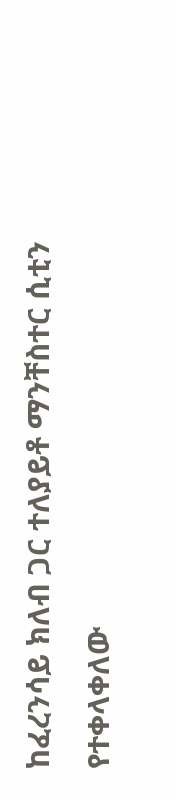ከፈረንሳይ ክለብ ጋር ተለያይቶ ማንቸስተር ሲቲን የተቀላቀለው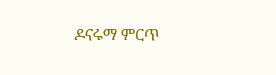ዶናሩማ ምርጥ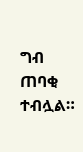ግብ ጠባቂ ተብሏል።